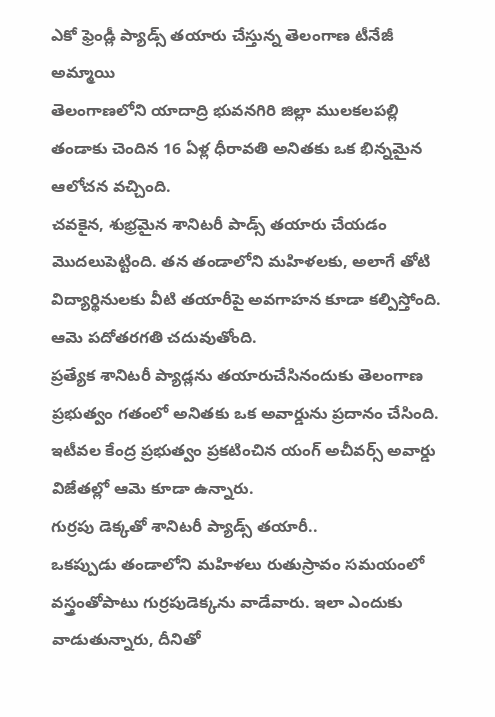ఎకో ఫ్రెండ్లీ ప్యాడ్స్ తయారు చేస్తున్న తెలంగాణ టీనేజీ అమ్మాయి
తెలంగాణలోని యాదాద్రి భువనగిరి జిల్లా ములకలపల్లి తండాకు చెందిన 16 ఏళ్ల ధీరావతి అనితకు ఒక భిన్నమైన ఆలోచన వచ్చింది.
చవకైన, శుభ్రమైన శానిటరీ పాడ్స్ తయారు చేయడం మొదలుపెట్టింది. తన తండాలోని మహిళలకు, అలాగే తోటి విద్యార్థినులకు వీటి తయారీపై అవగాహన కూడా కల్పిస్తోంది. ఆమె పదోతరగతి చదువుతోంది.
ప్రత్యేక శానిటరీ ప్యాడ్లను తయారుచేసినందుకు తెలంగాణ ప్రభుత్వం గతంలో అనితకు ఒక అవార్డును ప్రదానం చేసింది.
ఇటీవల కేంద్ర ప్రభుత్వం ప్రకటించిన యంగ్ అచీవర్స్ అవార్డు విజేతల్లో ఆమె కూడా ఉన్నారు.
గుర్రపు డెక్కతో శానిటరీ ప్యాడ్స్ తయారీ..
ఒకప్పుడు తండాలోని మహిళలు రుతుస్రావం సమయంలో వస్త్రంతోపాటు గుర్రపుడెక్కను వాడేవారు. ఇలా ఎందుకు వాడుతున్నారు, దీనితో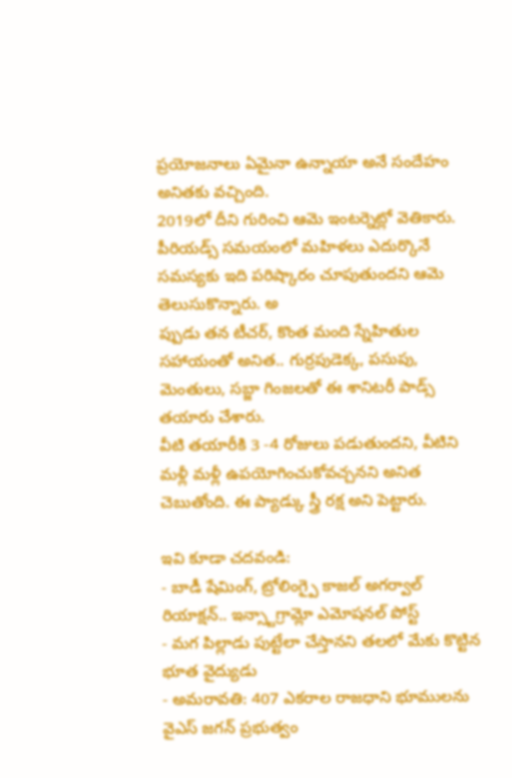ప్రయోజనాలు ఏమైనా ఉన్నాయా అనే సందేహం అనితకు వచ్చింది.
2019లో దీని గురించి ఆమె ఇంటర్నెట్లో వెతికారు. పీరియడ్స్ సమయంలో మహిళలు ఎదుర్కొనే సమస్యకు ఇది పరిష్కారం చూపుతుందని ఆమె తెలుసుకొన్నారు. అ
ప్పుడు తన టీచర్, కొంత మంది స్నేహితుల సహాయంతో అనిత.. గుర్రపుడెక్క, పసుపు, మెంతులు, సబ్జా గింజలతో ఈ శానిటరీ పాడ్స్ తయారు చేశారు.
వీటి తయారీకి 3 -4 రోజులు పడుతుందని, వీటిని మళ్లీ మళ్లీ ఉపయోగించుకోవచ్చనని అనిత చెబుతోంది. ఈ ప్యాడ్కు స్త్రీ రక్ష అని పెట్టారు.

ఇవి కూడా చదవండి:
- బాడీ షేమింగ్, ట్రోలింగ్పై కాజల్ అగర్వాల్ రియాక్షన్.. ఇన్స్టాగ్రామ్లో ఎమోషనల్ పోస్ట్
- మగ పిల్లాడు పుట్టేలా చేస్తానని తలలో మేకు కొట్టిన భూత వైద్యుడు
- అమరావతి: 407 ఎకరాల రాజధాని భూములను వైఎస్ జగన్ ప్రభుత్వం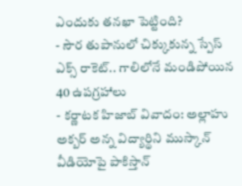ఎందుకు తనఖా పెట్టింది?
- సౌర తుపానులో చిక్కుకున్న స్పేస్ ఎక్స్ రాకెట్.. గాలిలోనే మండిపోయిన 40 ఉపగ్రహాలు
- కర్ణాటక హిజాబ్ వివాదం: అల్లాహు అక్బర్ అన్న విద్యార్థిని ముస్కాన్ వీడియోపై పాకిస్తాన్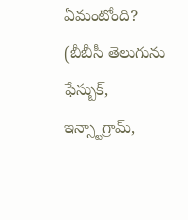ఏమంటోంది?
(బీబీసీ తెలుగును ఫేస్బుక్, ఇన్స్టాగ్రామ్,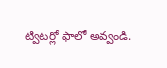ట్విటర్లో ఫాలో అవ్వండి.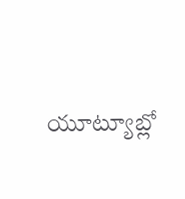యూట్యూబ్లో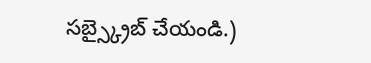సబ్స్క్రైబ్ చేయండి.)